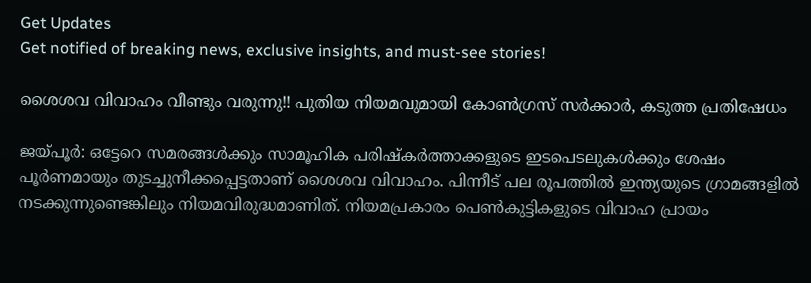Get Updates
Get notified of breaking news, exclusive insights, and must-see stories!

ശൈശവ വിവാഹം വീണ്ടും വരുന്നു!! പുതിയ നിയമവുമായി കോണ്‍ഗ്രസ് സര്‍ക്കാര്‍, കടുത്ത പ്രതിഷേധം

ജയ്പൂര്‍: ഒട്ടേറെ സമരങ്ങള്‍ക്കും സാമൂഹിക പരിഷ്‌കര്‍ത്താക്കളുടെ ഇടപെടലുകള്‍ക്കും ശേഷം പൂര്‍ണമായും തുടച്ചുനീക്കപ്പെട്ടതാണ് ശൈശവ വിവാഹം. പിന്നീട് പല രൂപത്തില്‍ ഇന്ത്യയുടെ ഗ്രാമങ്ങളില്‍ നടക്കുന്നുണ്ടെങ്കിലും നിയമവിരുദ്ധമാണിത്. നിയമപ്രകാരം പെണ്‍കുട്ടികളുടെ വിവാഹ പ്രായം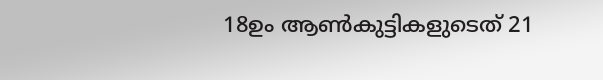18ഉം ആണ്‍കുട്ടികളുടെത് 21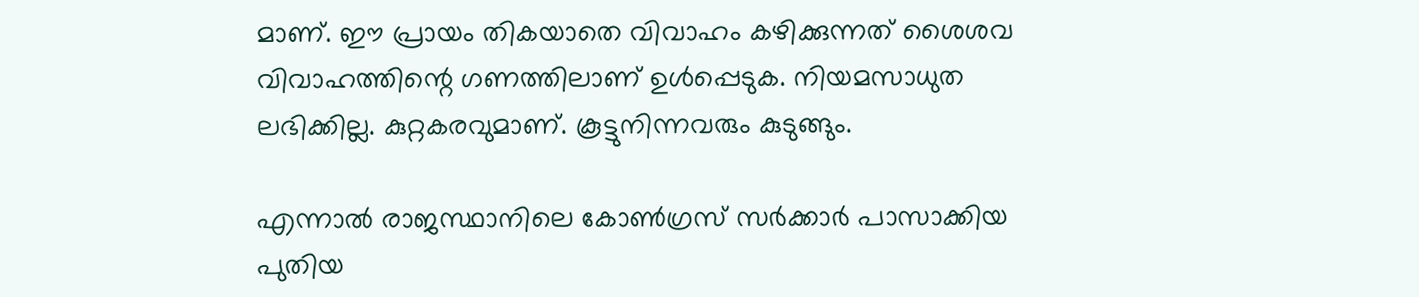മാണ്. ഈ പ്രായം തികയാതെ വിവാഹം കഴിക്കുന്നത് ശൈശവ വിവാഹത്തിന്റെ ഗണത്തിലാണ് ഉള്‍പ്പെടുക. നിയമസാധുത ലഭിക്കില്ല. കുറ്റകരവുമാണ്. കൂട്ടുനിന്നവരും കുടുങ്ങും.

എന്നാല്‍ രാജസ്ഥാനിലെ കോണ്‍ഗ്രസ് സര്‍ക്കാര്‍ പാസാക്കിയ പുതിയ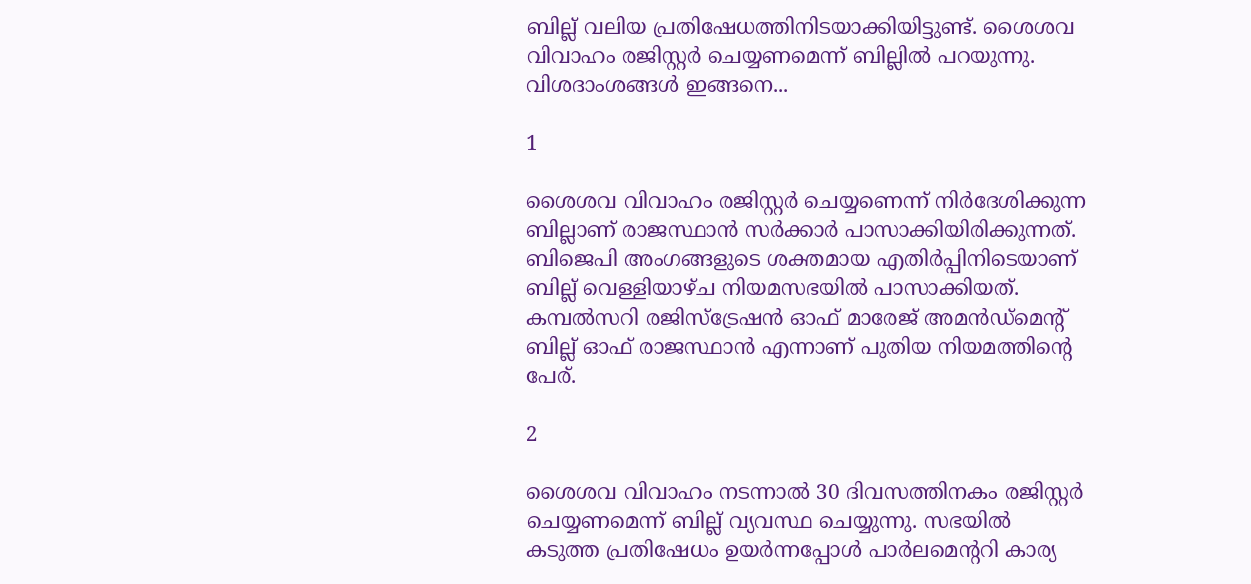ബില്ല് വലിയ പ്രതിഷേധത്തിനിടയാക്കിയിട്ടുണ്ട്. ശൈശവ വിവാഹം രജിസ്റ്റര്‍ ചെയ്യണമെന്ന് ബില്ലില്‍ പറയുന്നു. വിശദാംശങ്ങള്‍ ഇങ്ങനെ...

1

ശൈശവ വിവാഹം രജിസ്റ്റര്‍ ചെയ്യണെന്ന് നിര്‍ദേശിക്കുന്ന ബില്ലാണ് രാജസ്ഥാന്‍ സര്‍ക്കാര്‍ പാസാക്കിയിരിക്കുന്നത്. ബിജെപി അംഗങ്ങളുടെ ശക്തമായ എതിര്‍പ്പിനിടെയാണ് ബില്ല് വെള്ളിയാഴ്ച നിയമസഭയില്‍ പാസാക്കിയത്. കമ്പല്‍സറി രജിസ്‌ട്രേഷന്‍ ഓഫ് മാരേജ് അമന്‍ഡ്‌മെന്റ് ബില്ല് ഓഫ് രാജസ്ഥാന്‍ എന്നാണ് പുതിയ നിയമത്തിന്റെ പേര്.

2

ശൈശവ വിവാഹം നടന്നാല്‍ 30 ദിവസത്തിനകം രജിസ്റ്റര്‍ ചെയ്യണമെന്ന് ബില്ല് വ്യവസ്ഥ ചെയ്യുന്നു. സഭയില്‍ കടുത്ത പ്രതിഷേധം ഉയര്‍ന്നപ്പോള്‍ പാര്‍ലമെന്ററി കാര്യ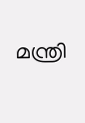മന്ത്രി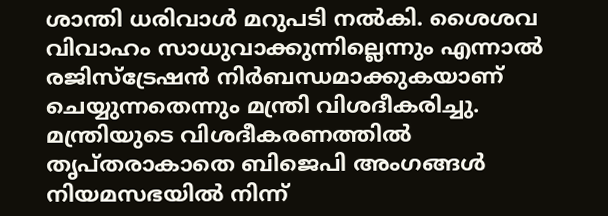ശാന്തി ധരിവാള്‍ മറുപടി നല്‍കി. ശൈശവ വിവാഹം സാധുവാക്കുന്നില്ലെന്നും എന്നാല്‍ രജിസ്‌ട്രേഷന്‍ നിര്‍ബന്ധമാക്കുകയാണ് ചെയ്യുന്നതെന്നും മന്ത്രി വിശദീകരിച്ചു. മന്ത്രിയുടെ വിശദീകരണത്തില്‍ തൃപ്തരാകാതെ ബിജെപി അംഗങ്ങള്‍ നിയമസഭയില്‍ നിന്ന്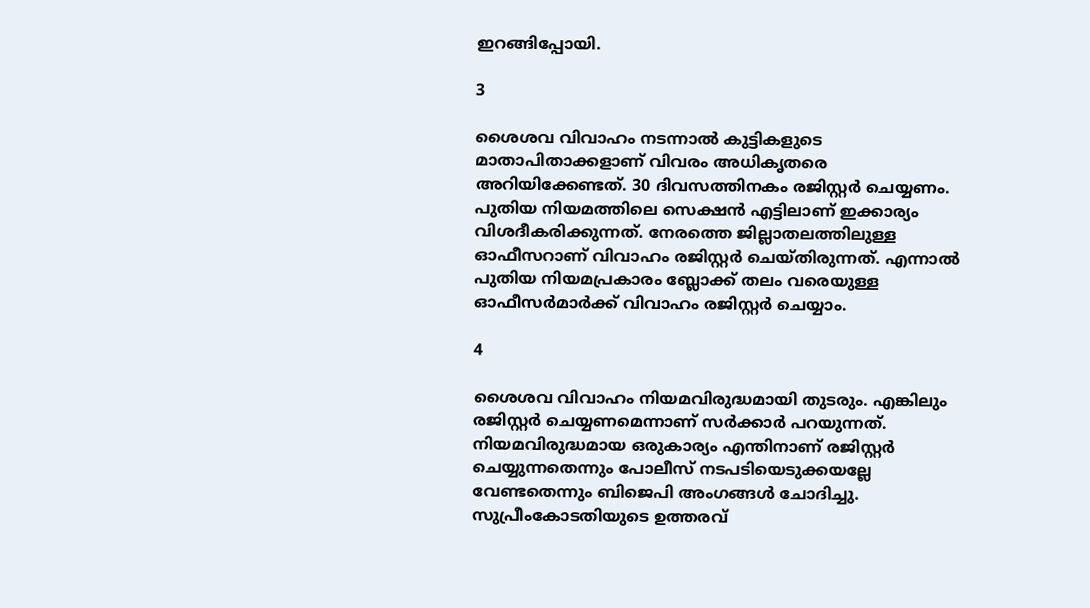ഇറങ്ങിപ്പോയി.

3

ശൈശവ വിവാഹം നടന്നാല്‍ കുട്ടികളുടെ മാതാപിതാക്കളാണ് വിവരം അധികൃതരെ അറിയിക്കേണ്ടത്. 30 ദിവസത്തിനകം രജിസ്റ്റര്‍ ചെയ്യണം. പുതിയ നിയമത്തിലെ സെക്ഷന്‍ എട്ടിലാണ് ഇക്കാര്യം വിശദീകരിക്കുന്നത്. നേരത്തെ ജില്ലാതലത്തിലുള്ള ഓഫീസറാണ് വിവാഹം രജിസ്റ്റര്‍ ചെയ്തിരുന്നത്. എന്നാല്‍ പുതിയ നിയമപ്രകാരം ബ്ലോക്ക് തലം വരെയുള്ള ഓഫീസര്‍മാര്‍ക്ക് വിവാഹം രജിസ്റ്റര്‍ ചെയ്യാം.

4

ശൈശവ വിവാഹം നിയമവിരുദ്ധമായി തുടരും. എങ്കിലും രജിസ്റ്റര്‍ ചെയ്യണമെന്നാണ് സര്‍ക്കാര്‍ പറയുന്നത്. നിയമവിരുദ്ധമായ ഒരുകാര്യം എന്തിനാണ് രജിസ്റ്റര്‍ ചെയ്യുന്നതെന്നും പോലീസ് നടപടിയെടുക്കയല്ലേ വേണ്ടതെന്നും ബിജെപി അംഗങ്ങള്‍ ചോദിച്ചു. സുപ്രീംകോടതിയുടെ ഉത്തരവ്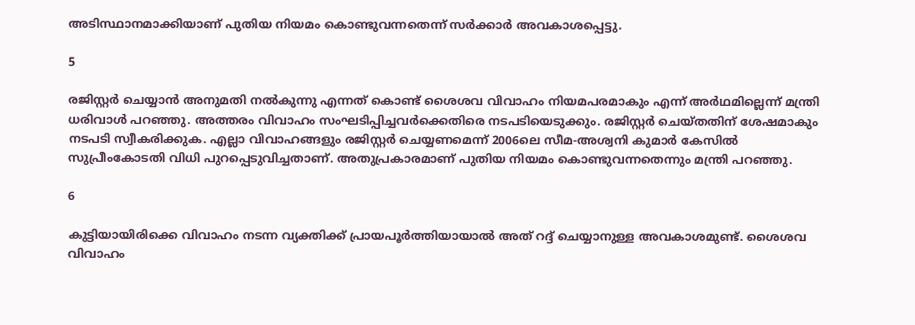അടിസ്ഥാനമാക്കിയാണ് പുതിയ നിയമം കൊണ്ടുവന്നതെന്ന് സര്‍ക്കാര്‍ അവകാശപ്പെട്ടു.

5

രജിസ്റ്റര്‍ ചെയ്യാന്‍ അനുമതി നല്‍കുന്നു എന്നത് കൊണ്ട് ശൈശവ വിവാഹം നിയമപരമാകും എന്ന് അര്‍ഥമില്ലെന്ന് മന്ത്രി ധരിവാള്‍ പറഞ്ഞു. അത്തരം വിവാഹം സംഘടിപ്പിച്ചവര്‍ക്കെതിരെ നടപടിയെടുക്കും. രജിസ്റ്റര്‍ ചെയ്തതിന് ശേഷമാകും നടപടി സ്വീകരിക്കുക. എല്ലാ വിവാഹങ്ങളും രജിസ്റ്റര്‍ ചെയ്യണമെന്ന് 2006ലെ സീമ-അശ്വനി കുമാര്‍ കേസില്‍ സുപ്രീംകോടതി വിധി പുറപ്പെടുവിച്ചതാണ്. അതുപ്രകാരമാണ് പുതിയ നിയമം കൊണ്ടുവന്നതെന്നും മന്ത്രി പറഞ്ഞു.

6

കുട്ടിയായിരിക്കെ വിവാഹം നടന്ന വ്യക്തിക്ക് പ്രായപൂര്‍ത്തിയായാല്‍ അത് റദ്ദ് ചെയ്യാനുള്ള അവകാശമുണ്ട്. ശൈശവ വിവാഹം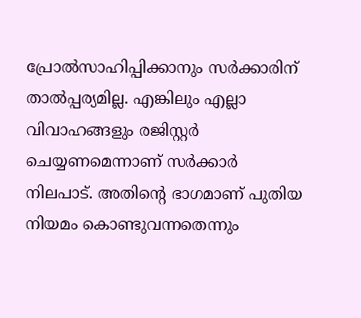പ്രോല്‍സാഹിപ്പിക്കാനും സര്‍ക്കാരിന് താല്‍പ്പര്യമില്ല. എങ്കിലും എല്ലാ വിവാഹങ്ങളും രജിസ്റ്റര്‍ ചെയ്യണമെന്നാണ് സര്‍ക്കാര്‍ നിലപാട്. അതിന്റെ ഭാഗമാണ് പുതിയ നിയമം കൊണ്ടുവന്നതെന്നും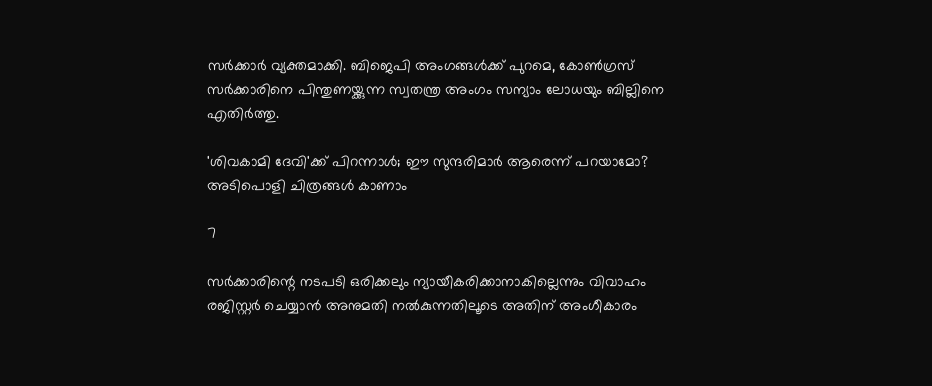സര്‍ക്കാര്‍ വ്യക്തമാക്കി. ബിജെപി അംഗങ്ങള്‍ക്ക് പുറമെ, കോണ്‍ഗ്രസ് സര്‍ക്കാരിനെ പിന്തുണയ്ക്കുന്ന സ്വതന്ത്ര അംഗം സന്യാം ലോധയും ബില്ലിനെ എതിര്‍ത്തു.

'ശിവകാമി ദേവി'ക്ക് പിറന്നാള്‍; ഈ സുന്ദരിമാര്‍ ആരെന്ന് പറയാമോ? അടിപൊളി ചിത്രങ്ങള്‍ കാണാം

7

സര്‍ക്കാരിന്റെ നടപടി ഒരിക്കലും ന്യായീകരിക്കാനാകില്ലെന്നും വിവാഹം രജിസ്റ്റര്‍ ചെയ്യാന്‍ അനുമതി നല്‍കുന്നതിലൂടെ അതിന് അംഗീകാരം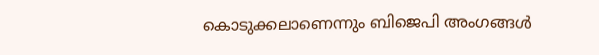കൊടുക്കലാണെന്നും ബിജെപി അംഗങ്ങള്‍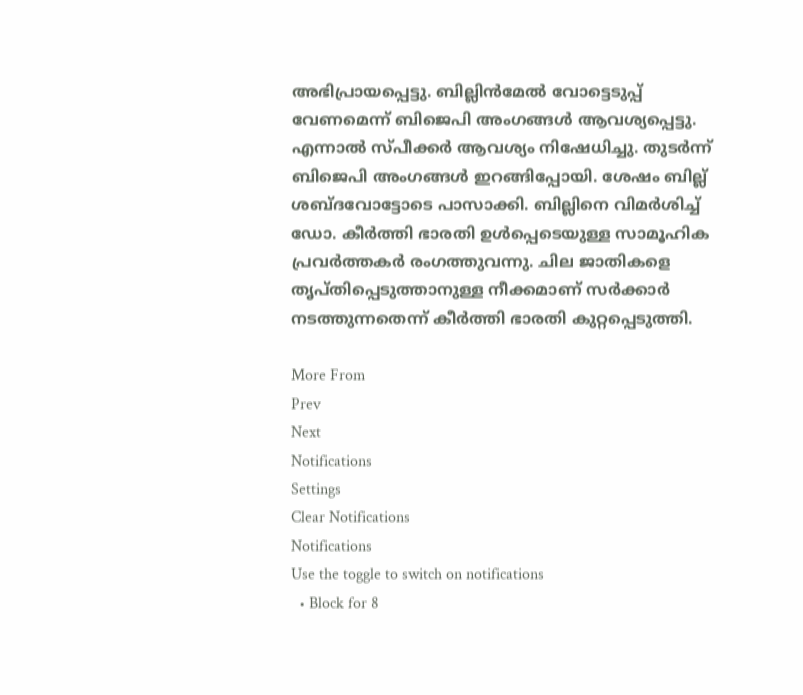അഭിപ്രായപ്പെട്ടു. ബില്ലിന്‍മേല്‍ വോട്ടെടുപ്പ് വേണമെന്ന് ബിജെപി അംഗങ്ങള്‍ ആവശ്യപ്പെട്ടു. എന്നാല്‍ സ്പീക്കര്‍ ആവശ്യം നിഷേധിച്ചു. തുടര്‍ന്ന് ബിജെപി അംഗങ്ങള്‍ ഇറങ്ങിപ്പോയി. ശേഷം ബില്ല് ശബ്ദവോട്ടോടെ പാസാക്കി. ബില്ലിനെ വിമര്‍ശിച്ച് ഡോ. കീര്‍ത്തി ഭാരതി ഉള്‍പ്പെടെയുള്ള സാമൂഹിക പ്രവര്‍ത്തകര്‍ രംഗത്തുവന്നു. ചില ജാതികളെ തൃപ്തിപ്പെടുത്താനുള്ള നീക്കമാണ് സര്‍ക്കാര്‍ നടത്തുന്നതെന്ന് കീര്‍ത്തി ഭാരതി കുറ്റപ്പെടുത്തി.

More From
Prev
Next
Notifications
Settings
Clear Notifications
Notifications
Use the toggle to switch on notifications
  • Block for 8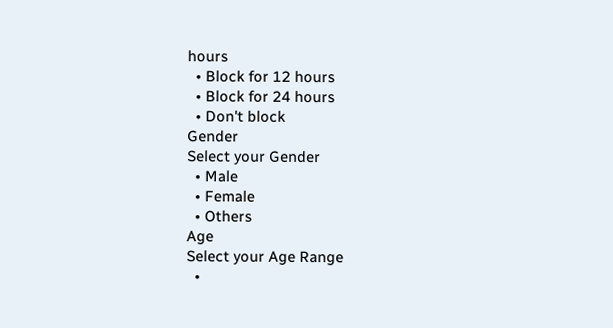hours
  • Block for 12 hours
  • Block for 24 hours
  • Don't block
Gender
Select your Gender
  • Male
  • Female
  • Others
Age
Select your Age Range
  •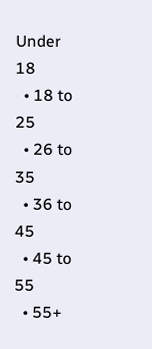Under 18
  • 18 to 25
  • 26 to 35
  • 36 to 45
  • 45 to 55
  • 55+